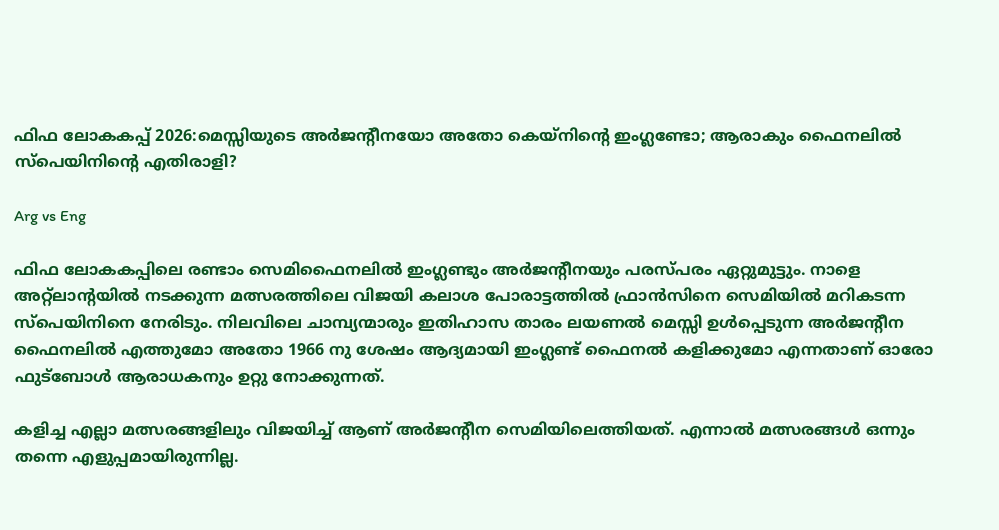ഫിഫ ലോകകപ്പ് 2026:മെസ്സിയുടെ അർജന്റീനയോ അതോ കെയ്‌നിന്റെ ഇംഗ്ലണ്ടോ; ആരാകും ഫൈനലിൽ സ്പെയിനിന്റെ എതിരാളി?

Arg vs Eng

ഫിഫ ലോകകപ്പിലെ രണ്ടാം സെമിഫൈനലിൽ ഇംഗ്ലണ്ടും അർജന്റീനയും പരസ്പരം ഏറ്റുമുട്ടും. നാളെ അറ്റ്ലാന്റയിൽ നടക്കുന്ന മത്സരത്തിലെ വിജയി കലാശ പോരാട്ടത്തിൽ ഫ്രാൻസിനെ സെമിയിൽ മറികടന്ന സ്പെയിനിനെ നേരിടും. നിലവിലെ ചാമ്പ്യന്മാരും ഇതിഹാസ താരം ലയണൽ മെസ്സി ഉൾപ്പെടുന്ന അർജന്റീന ഫൈനലിൽ എത്തുമോ അതോ 1966 നു ശേഷം ആദ്യമായി ഇംഗ്ലണ്ട് ഫൈനൽ കളിക്കുമോ എന്നതാണ് ഓരോ ഫുട്ബോൾ ആരാധകനും ഉറ്റു നോക്കുന്നത്.

കളിച്ച എല്ലാ മത്സരങ്ങളിലും വിജയിച്ച് ആണ് അർജന്റീന സെമിയിലെത്തിയത്. എന്നാൽ മത്സരങ്ങൾ ഒന്നും തന്നെ എളുപ്പമായിരുന്നില്ല.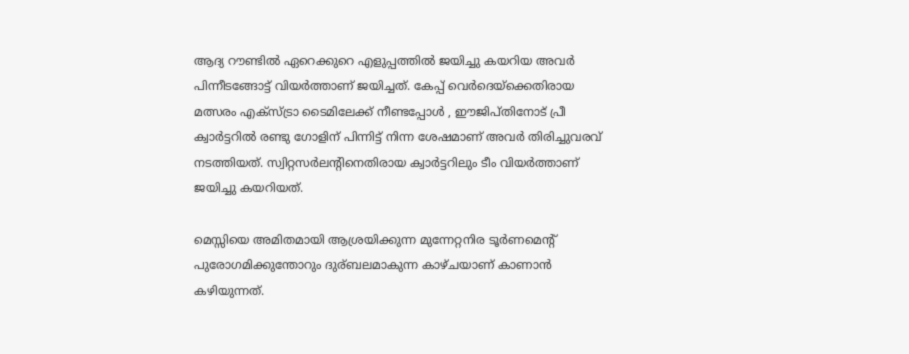ആദ്യ റൗണ്ടിൽ ഏറെക്കുറെ എളുപ്പത്തിൽ ജയിച്ചു കയറിയ അവർ പിന്നീടങ്ങോട്ട് വിയർത്താണ് ജയിച്ചത്. കേപ്പ് വെർദെയ്‌ക്കെതിരായ മത്സരം എക്സ്ട്രാ ടൈമിലേക്ക് നീണ്ടപ്പോൾ , ഈജിപ്തിനോട് പ്രീ ക്വാർട്ടറിൽ രണ്ടു ഗോളിന് പിന്നിട്ട് നിന്ന ശേഷമാണ് അവർ തിരിച്ചുവരവ് നടത്തിയത്. സ്വിറ്റസർലന്റിനെതിരായ ക്വാർട്ടറിലും ടീം വിയർത്താണ് ജയിച്ചു കയറിയത്.

മെസ്സിയെ അമിതമായി ആശ്രയിക്കുന്ന മുന്നേറ്റനിര ടൂർണമെന്റ് പുരോഗമിക്കുന്തോറും ദുര്ബലമാകുന്ന കാഴ്ചയാണ് കാണാൻ കഴിയുന്നത്.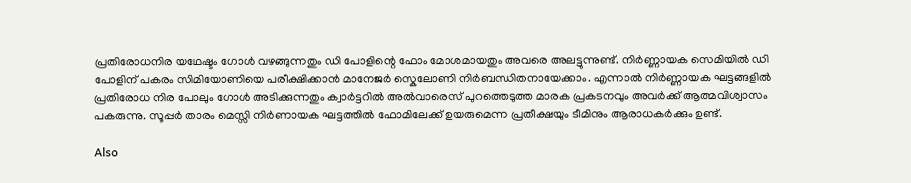പ്രതിരോധനിര യഥേഷ്ടം ഗോൾ വഴങ്ങുന്നതും ഡി പോളിന്റെ ഫോം മോശമായതും അവരെ അലട്ടുന്നുണ്ട്. നിർണ്ണായക സെമിയിൽ ഡി പോളിന് പകരം സിമിയോണിയെ പരീക്ഷിക്കാൻ മാനേജർ സ്കെലോണി നിർബന്ധിതനായേക്കാം. എന്നാൽ നിർണ്ണായക ഘട്ടങ്ങളിൽ പ്രതിരോധ നിര പോലും ഗോൾ അടിക്കുന്നതും ക്വാർട്ടറിൽ അൽവാരെസ് പുറത്തെടുത്ത മാരക പ്രകടനവും അവർക്ക് ആത്മവിശ്വാസം പകരുന്നു. സൂപ്പർ താരം മെസ്സി നിർണായക ഘട്ടത്തിൽ ഫോമിലേക്ക് ഉയരുമെന്ന പ്രതീക്ഷയും ടീമിനും ആരാധകർക്കും ഉണ്ട്.

Also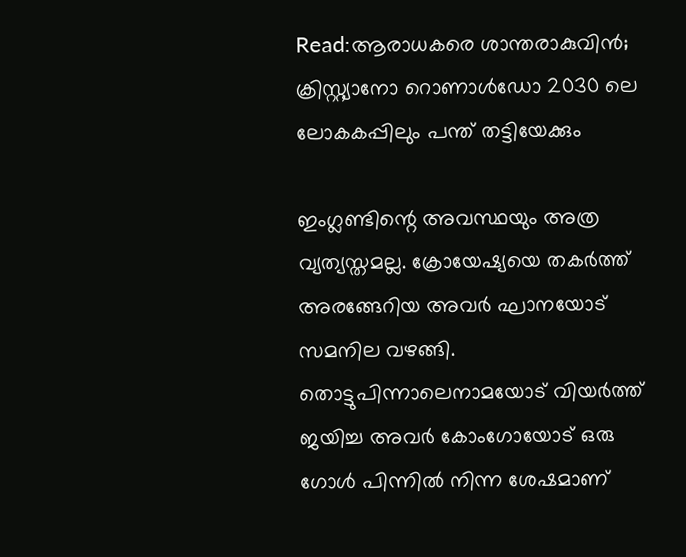Read:ആരാധകരെ ശാന്തരാകുവിൻ; ക്രിസ്റ്റ്യാനോ റൊണാൾഡോ 2030 ലെ ലോകകപ്പിലും പന്ത് തട്ടിയേക്കും

ഇംഗ്ലണ്ടിന്റെ അവസ്ഥയും അത്ര വ്യത്യസ്തമല്ല. ക്രോയേഷ്യയെ തകർത്ത് അരങ്ങേറിയ അവർ ഘാനയോട് സമനില വഴങ്ങി. തൊട്ടുപിന്നാലെനാമയോട് വിയർത്ത് ജയിച്ച അവർ കോംഗോയോട് ഒരു ഗോൾ പിന്നിൽ നിന്ന ശേഷമാണ്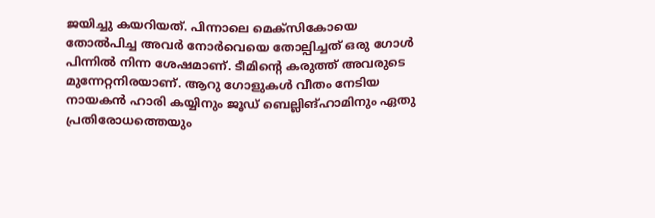ജയിച്ചു കയറിയത്. പിന്നാലെ മെക്സികോയെ തോൽപിച്ച അവർ നോർവെയെ തോല്പിച്ചത് ഒരു ഗോൾ പിന്നിൽ നിന്ന ശേഷമാണ്. ടീമിന്റെ കരുത്ത് അവരുടെ മുന്നേറ്റനിരയാണ്. ആറു ഗോളുകൾ വീതം നേടിയ നായകൻ ഹാരി കയ്യിനും ജൂഡ് ബെല്ലിങ്ഹാമിനും ഏതു പ്രതിരോധത്തെയും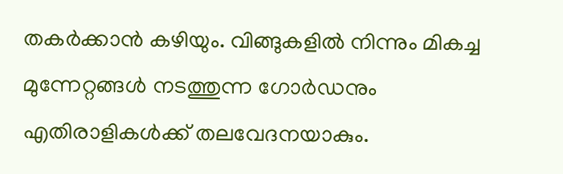തകർക്കാൻ കഴിയും. വിങ്ങുകളിൽ നിന്നും മികച്ച മുന്നേറ്റങ്ങൾ നടത്തുന്ന ഗോർഡനും എതിരാളികൾക്ക് തലവേദനയാകും.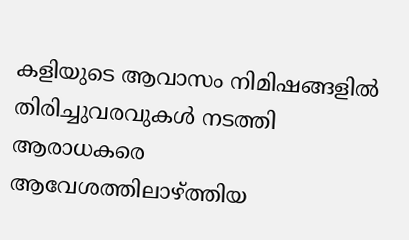കളിയുടെ ആവാസം നിമിഷങ്ങളിൽ തിരിച്ചുവരവുകൾ നടത്തി ആരാധകരെ ആവേശത്തിലാഴ്ത്തിയ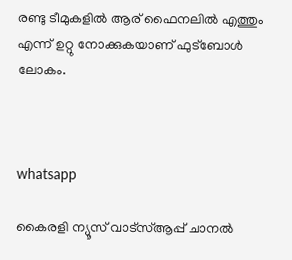രണ്ടു ടീമുകളിൽ ആര് ഫൈനലിൽ എത്തും എന്ന് ഉറ്റു നോക്കുകയാണ് ഫുട്ബോൾ ലോകം.



whatsapp

കൈരളി ന്യൂസ് വാട്‌സ്ആപ്പ് ചാനല്‍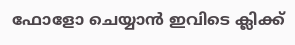ഫോളോ ചെയ്യാന്‍ ഇവിടെ ക്ലിക്ക്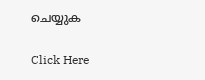ചെയ്യുക

Click Here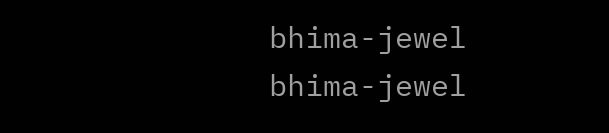bhima-jewel
bhima-jewel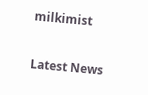milkimist

Latest News